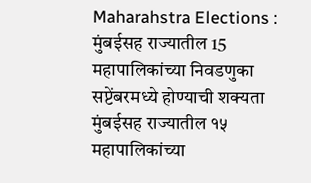Maharahstra Elections : मुंबईसह राज्यातील 15 महापालिकांच्या निवडणुका सप्टेंबरमध्ये होण्याची शक्यता
मुंबईसह राज्यातील १५ महापालिकांच्या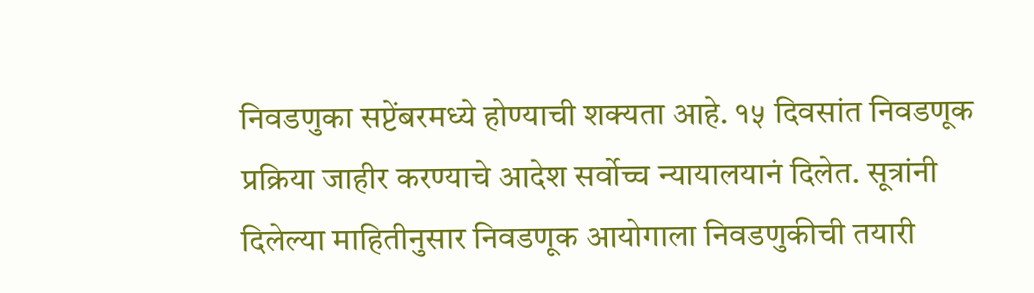निवडणुका सप्टेंबरमध्ये होण्याची शक्यता आहे. १५ दिवसांत निवडणूक प्रक्रिया जाहीर करण्याचे आदेश सर्वोच्च न्यायालयानं दिलेत. सूत्रांनी दिलेल्या माहितीनुसार निवडणूक आयोगाला निवडणुकीची तयारी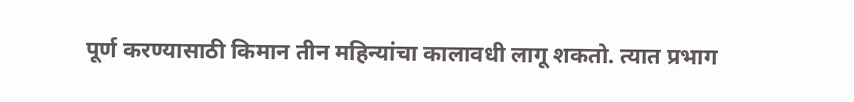पूर्ण करण्यासाठी किमान तीन महिन्यांचा कालावधी लागू शकतो. त्यात प्रभाग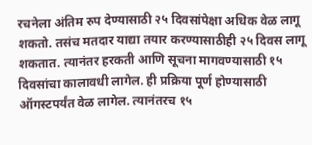रचनेला अंतिम रुप देण्यासाठी २५ दिवसांपेक्षा अधिक वेळ लागू शकतो. तसंच मतदार याद्या तयार करण्यासाठीही २५ दिवस लागू शकतात. त्यानंतर हरकती आणि सूचना मागवण्यासाठी १५ दिवसांचा कालावधी लागेल. ही प्रक्रिया पूर्ण होण्यासाठी ऑगस्टपर्यंत वेळ लागेल. त्यानंतरच १५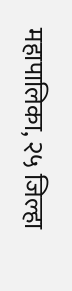महापालिका, २५ जिल्हा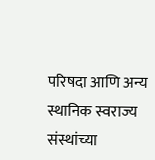परिषदा आणि अन्य स्थानिक स्वराज्य संस्थांच्या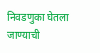निवडणुका घेतला जाण्याची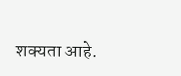शक्यता आहे.